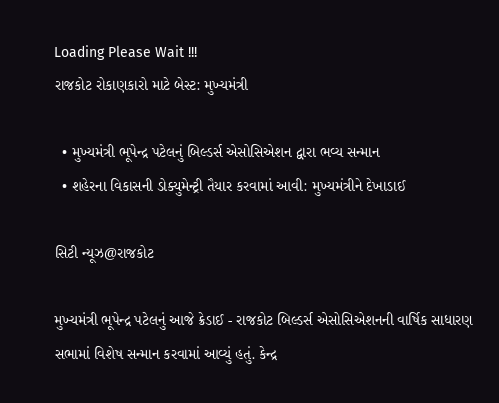Loading Please Wait !!!
રાજકોટ રોકાણકારો માટે બેસ્ટ: મુખ્યમંત્રી

  • મુખ્યમંત્રી ભૂપેન્દ્ર પટેલનું બિલ્ડર્સ એસોસિએશન દ્વારા ભવ્ય સન્માન
  • શહેરના વિકાસની ડોક્યુમેન્ટ્રી તૈયાર કરવામાં આવી: મુખ્યમંત્રીને દેખાડાઈ

સિટી ન્યૂઝ@રાજકોટ

મુખ્યમંત્રી ભૂપેન્દ્ર પટેલનું આજે ક્રેડાઈ - રાજકોટ બિલ્ડર્સ એસોસિએશનની વાર્ષિક સાધારણ સભામાં વિશેષ સન્માન કરવામાં આવ્યું હતું. કેન્દ્ર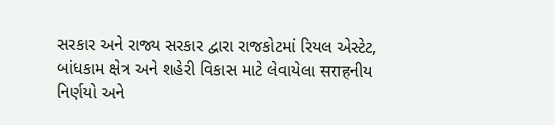સરકાર અને રાજ્ય સરકાર દ્વારા રાજકોટમાં રિયલ એસ્ટેટ, બાંધકામ ક્ષેત્ર અને શહેરી વિકાસ માટે લેવાયેલા सराहનીય નિર્ણયો અને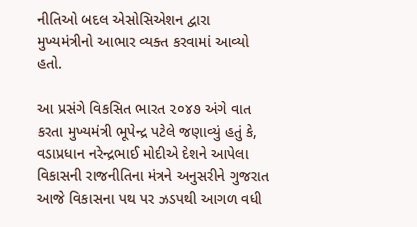નીતિઓ બદલ એસોસિએશન દ્વારા મુખ્યમંત્રીનો આભાર વ્યક્ત કરવામાં આવ્યો હતો.

આ પ્રસંગે વિકસિત ભારત ૨૦૪૭ અંગે વાત કરતા મુખ્યમંત્રી ભૂપેન્દ્ર પટેલે જણાવ્યું હતું કે, વડાપ્રધાન નરેન્દ્રભાઈ મોદીએ દેશને આપેલા વિકાસની રાજનીતિના મંત્રને અનુસરીને ગુજરાત આજે વિકાસના પથ પર ઝડપથી આગળ વધી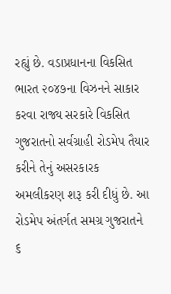રહ્યું છે. વડાપ્રધાનના વિકસિત ભારત ૨૦૪૭ના વિઝનને સાકાર કરવા રાજ્ય સરકારે વિકસિત ગુજરાતનો સર્વગ્રાહી રોડમેપ તૈયાર કરીને તેનું અસરકારક અમલીકરણ શરૂ કરી દીધું છે. આ રોડમેપ અંતર્ગત સમગ્ર ગુજરાતને ૬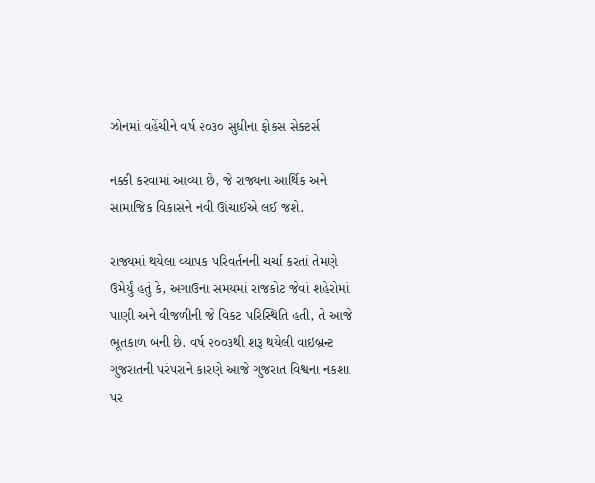ઝોનમાં વહેંચીને વર્ષ ૨૦૩૦ સુધીના ફોકસ સેક્ટર્સ

નક્કી કરવામાં આવ્યા છે, જે રાજ્યના આર્થિક અને સામાજિક વિકાસને નવી ઊંચાઈએ લઈ જશે.

રાજ્યમાં થયેલા વ્યાપક પરિવર્તનની ચર્ચા કરતાં તેમણે ઉમેર્યું હતું કે, અગાઉના સમયમાં રાજકોટ જેવાં શહેરોમાં પાણી અને વીજળીની જે વિકટ પરિસ્થિતિ હતી, તે આજે ભૂતકાળ બની છે. વર્ષ ૨૦૦૩થી શરૂ થયેલી વાઇબ્રન્ટ ગુજરાતની પરંપરાને કારણે આજે ગુજરાત વિશ્વના નકશા પર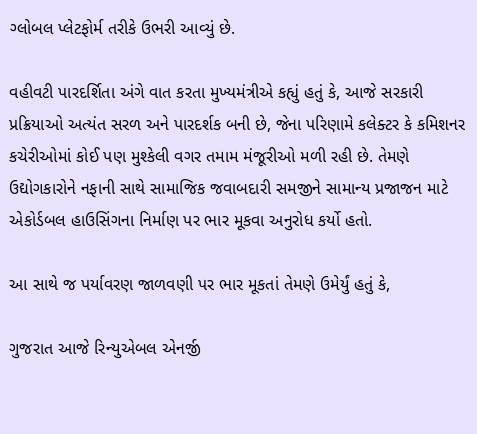ગ્લોબલ પ્લેટફોર્મ તરીકે ઉભરી આવ્યું છે.

વહીવટી પારદર્શિતા અંગે વાત કરતા મુખ્યમંત્રીએ કહ્યું હતું કે, આજે સરકારી પ્રક્રિયાઓ અત્યંત સરળ અને પારદર્શક બની છે, જેના પરિણામે કલેક્ટર કે કમિશનર કચેરીઓમાં કોઈ પણ મુશ્કેલી વગર તમામ મંજૂરીઓ મળી રહી છે. તેમણે ઉદ્યોગકારોને નફાની સાથે સામાજિક જવાબદારી સમજીને સામાન્ય પ્રજાજન માટે એકોર્ડબલ હાઉસિંગના નિર્માણ પર ભાર મૂકવા અનુરોધ કર્યો હતો.

આ સાથે જ પર્યાવરણ જાળવણી પર ભાર મૂકતાં તેમણે ઉમેર્યું હતું કે,

ગુજરાત આજે રિન્યુએબલ એનર્જી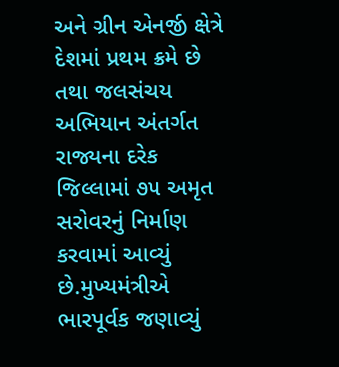અને ગ્રીન એનર્જી ક્ષેત્રે દેશમાં પ્રથમ ક્રમે છે તથા જલસંચય અભિયાન અંતર્ગત રાજ્યના દરેક જિલ્લામાં ૭૫ અમૃત સરોવરનું નિર્માણ કરવામાં આવ્યું છે.મુખ્યમંત્રીએ ભારપૂર્વક જણાવ્યું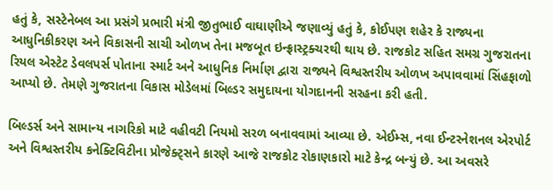હતું કે, સસ્ટેનેબલ આ પ્રસંગે પ્રભારી મંત્રી જીતુભાઈ વાઘાણીએ જણાવ્યું હતું કે, કોઈપણ શહેર કે રાજ્યના આધુનિકીકરણ અને વિકાસની સાચી ઓળખ તેના મજબૂત ઇન્ફ્રાસ્ટ્રક્ચરથી થાય છે. રાજકોટ સહિત સમગ્ર ગુજરાતના રિયલ એસ્ટેટ ડેવલપર્સ પોતાના સ્માર્ટ અને આધુનિક નિર્માણ દ્વારા રાજ્યને વિશ્વસ્તરીય ઓળખ અપાવવામાં સિંહફાળો આપ્યો છે. તેમણે ગુજરાતના વિકાસ મોડેલમાં બિલ્ડર સમુદાયના યોગદાનની સરહના કરી હતી.

બિલ્ડર્સ અને સામાન્ય નાગરિકો માટે વહીવટી નિયમો સરળ બનાવવામાં આવ્યા છે. એઈમ્સ, નવા ઈન્ટરનેશનલ એરપોર્ટ અને વિશ્વસ્તરીય કનેક્ટિવિટીના પ્રોજેક્ટ્સને કારણે આજે રાજકોટ રોકાણકારો માટે કેન્દ્ર બન્યું છે. આ અવસરે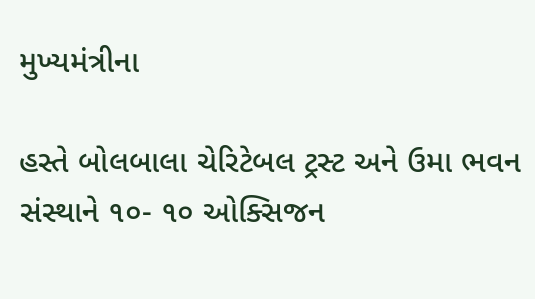મુખ્યમંત્રીના

હસ્તે બોલબાલા ચેરિટેબલ ટ્રસ્ટ અને ઉમા ભવન સંસ્થાને ૧૦- ૧૦ ઓક્સિજન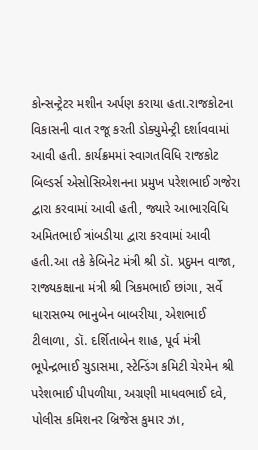કોન્સન્ટ્રેટર મશીન અર્પણ કરાયા હતા.રાજકોટના વિકાસની વાત રજૂ કરતી ડોક્યુમેન્ટ્રી દર્શાવવામાં આવી હતી. કાર્યક્રમમાં સ્વાગતવિધિ રાજકોટ બિલ્ડર્સ એસોસિએશનના પ્રમુખ પરેશભાઈ ગજેરા દ્વારા કરવામાં આવી હતી, જ્યારે આભારવિધિ અમિતભાઈ ત્રાંબડીયા દ્વારા કરવામાં આવી હતી.આ તકે કેબિનેટ મંત્રી શ્રી ડૉ. પ્રદુમન વાજા, રાજ્યકક્ષાના મંત્રી શ્રી ત્રિકમભાઈ છાંગા, સર્વે ધારાસભ્ય ભાનુબેન બાબરીયા, એશભાઈ ટીલાળા, ડૉ. દર્શિતાબેન શાહ, પૂર્વ મંત્રી ભૂપેન્દ્રભાઈ ચુડાસમા, સ્ટેન્ડિંગ કમિટી ચેરમેન શ્રી પરેશભાઈ પીપળીયા, અગ્રણી માધવભાઈ દવે, પોલીસ કમિશનર બ્રિજેસ કુમાર ઝા,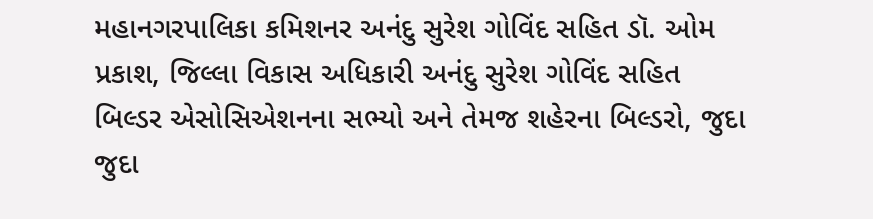મહાનગરપાલિકા કમિશનર અનંદુ સુરેશ ગોવિંદ સહિત ડૉ. ઓમ પ્રકાશ, જિલ્લા વિકાસ અધિકારી અનંદુ સુરેશ ગોવિંદ સહિત બિલ્ડર એસોસિએશનના સભ્યો અને તેમજ શહેરના બિલ્ડરો, જુદા જુદા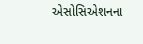એસોસિએશનના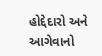હોદ્દેદારો અને આગેવાનો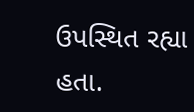ઉપસ્થિત રહ્યા હતા.